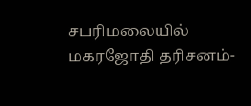சபரிமலையில் மகரஜோதி தரிசனம்-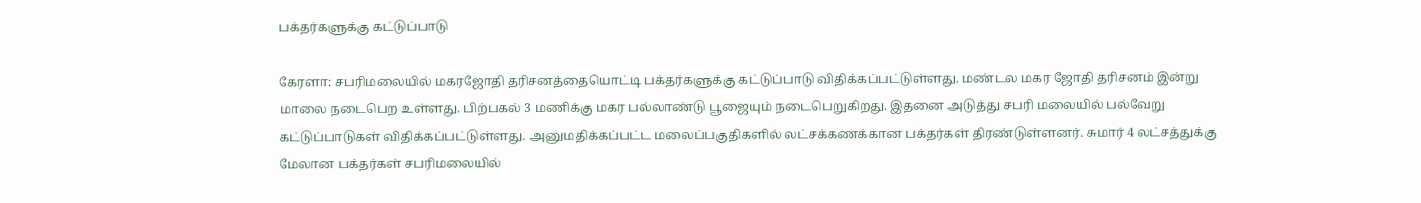பக்தர்களுக்கு கட்டுப்பாடு

கேரளா: சபரிமலையில் மகரஜோதி தரிசனத்தையொட்டி பக்தர்களுக்கு கட்டுப்பாடு விதிக்கப்பட்டுள்ளது. மண்டல மகர ஜோதி தரிசனம் இன்று மாலை நடைபெற உள்ளது. பிற்பகல் 3 மணிக்கு மகர பல்லாண்டு பூஜையும் நடைபெறுகிறது. இதனை அடுத்து சபரி மலையில் பல்வேறு கட்டுப்பாடுகள் விதிக்கப்பட்டுள்ளது. அனுமதிக்கப்பட்ட மலைப்பகுதிகளில் லட்சக்கணக்கான பக்தர்கள் திரண்டுள்ளனர். சுமார் 4 லட்சத்துக்கு மேலான பக்தர்கள் சபரிமலையில்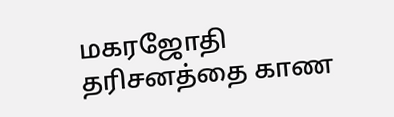மகரஜோதி தரிசனத்தை காண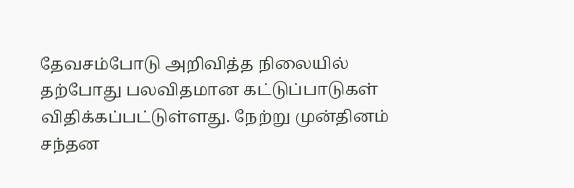தேவசம்போடு அறிவித்த நிலையில் தற்போது பலவிதமான கட்டுப்பாடுகள் விதிக்கப்பட்டுள்ளது. நேற்று முன்தினம் சந்தன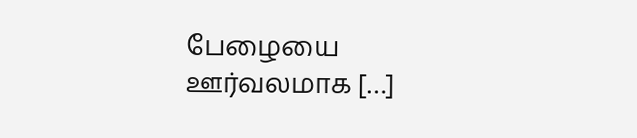பேழையை ஊர்வலமாக […]